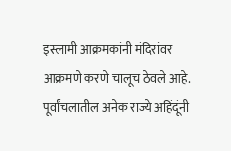इस्लामी आक्रमकांनी मंदिरांवर आक्रमणे करणे चालूच ठेवले आहे. पूर्वांचलातील अनेक राज्ये अहिंदूंनी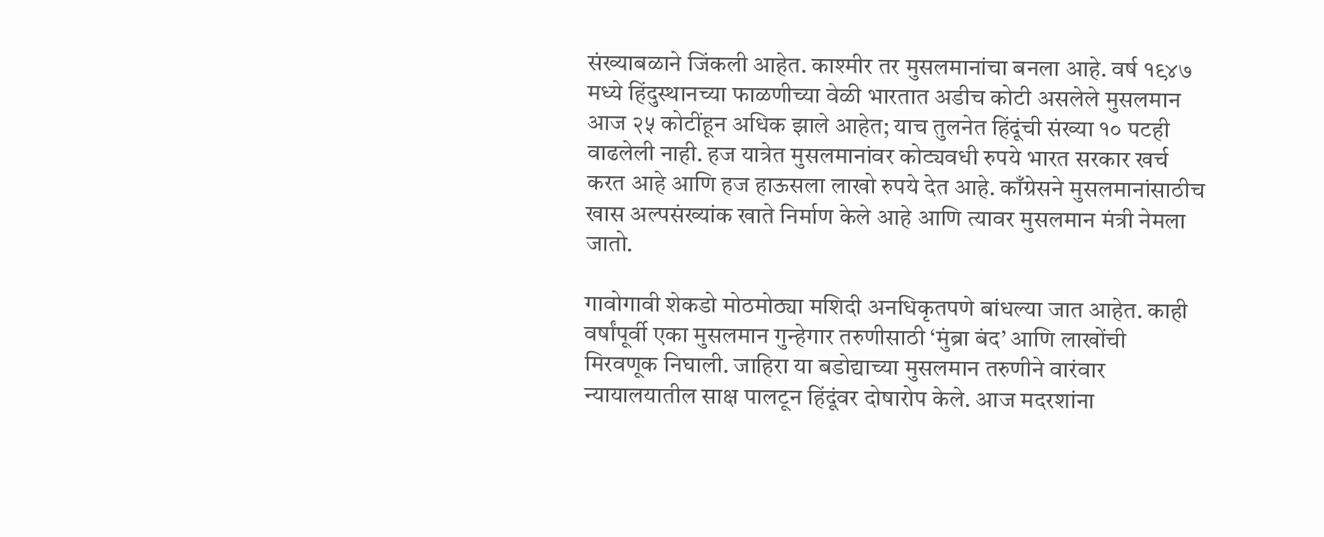संख्याबळाने जिंकली आहेत. काश्मीर तर मुसलमानांचा बनला आहे. वर्ष १९४७ मध्ये हिंदुस्थानच्या फाळणीच्या वेळी भारतात अडीच कोटी असलेले मुसलमान आज २५ कोटींहून अधिक झाले आहेत; याच तुलनेत हिंदूंची संख्या १० पटही वाढलेली नाही. हज यात्रेत मुसलमानांवर कोट्यवधी रुपये भारत सरकार खर्च करत आहे आणि हज हाऊसला लाखो रुपये देत आहे. काँग्रेसने मुसलमानांसाठीच खास अल्पसंख्यांक खाते निर्माण केले आहे आणि त्यावर मुसलमान मंत्री नेमला जातो.

गावोगावी शेकडो मोठमोठ्या मशिदी अनधिकृतपणे बांधल्या जात आहेत. काही वर्षांपूर्वी एका मुसलमान गुन्हेगार तरुणीसाठी ‘मुंब्रा बंद’ आणि लाखोंची मिरवणूक निघाली. जाहिरा या बडोद्याच्या मुसलमान तरुणीने वारंवार न्यायालयातील साक्ष पालटून हिंदूंवर दोषारोप केले. आज मदरशांना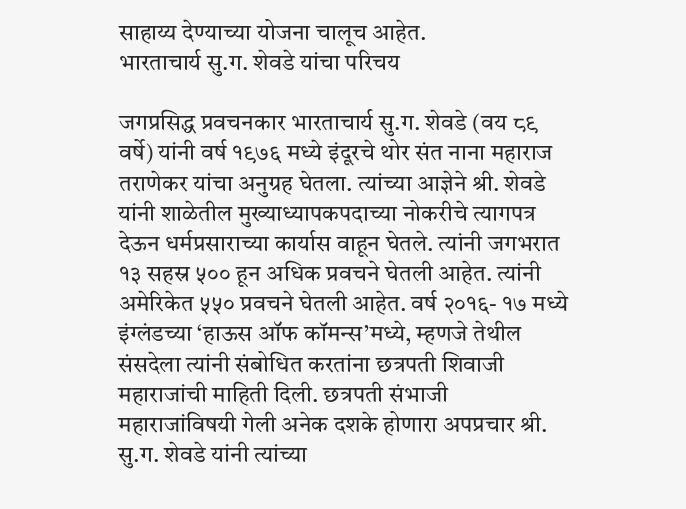साहाय्य देण्याच्या योजना चालूच आहेत.
भारताचार्य सु.ग. शेवडे यांचा परिचय

जगप्रसिद्ध प्रवचनकार भारताचार्य सु.ग. शेवडे (वय ८९ वर्षे) यांनी वर्ष १९७६ मध्ये इंदूरचे थोर संत नाना महाराज तराणेकर यांचा अनुग्रह घेतला. त्यांच्या आज्ञेने श्री. शेवडे यांनी शाळेतील मुख्याध्यापकपदाच्या नोकरीचे त्यागपत्र देऊन धर्मप्रसाराच्या कार्यास वाहून घेतले. त्यांनी जगभरात १३ सहस्र ५०० हून अधिक प्रवचने घेतली आहेत. त्यांनी अमेरिकेत ५५० प्रवचने घेतली आहेत. वर्ष २०१६- १७ मध्ये इंग्लंडच्या ‘हाऊस ऑफ कॉमन्स’मध्ये, म्हणजे तेथील संसदेला त्यांनी संबोधित करतांना छत्रपती शिवाजी महाराजांची माहिती दिली. छत्रपती संभाजी महाराजांविषयी गेली अनेक दशके होणारा अपप्रचार श्री. सु.ग. शेवडे यांनी त्यांच्या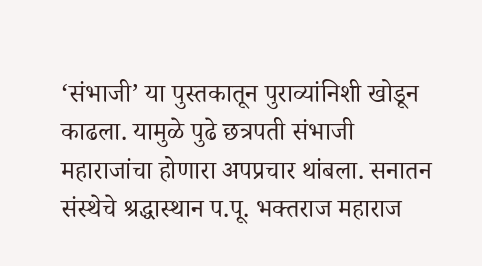‘संभाजी’ या पुस्तकातून पुराव्यांनिशी खोडून काढला. यामुळे पुढे छत्रपती संभाजी महाराजांचा होणारा अपप्रचार थांबला. सनातन संस्थेचे श्रद्धास्थान प.पू. भक्तराज महाराज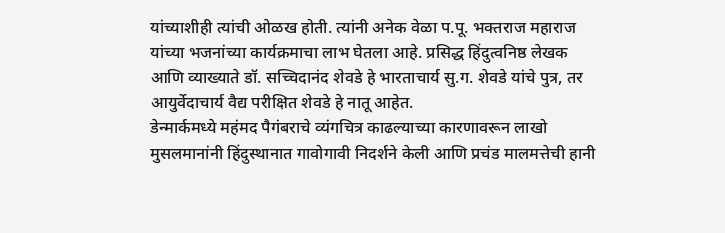यांच्याशीही त्यांची ओळख होती. त्यांनी अनेक वेळा प.पू. भक्तराज महाराज यांच्या भजनांच्या कार्यक्रमाचा लाभ घेतला आहे. प्रसिद्ध हिंदुत्वनिष्ठ लेखक आणि व्याख्याते डॉ. सच्चिदानंद शेवडे हे भारताचार्य सु.ग. शेवडे यांचे पुत्र, तर आयुर्वेदाचार्य वैद्य परीक्षित शेवडे हे नातू आहेत.
डेन्मार्कमध्ये महंमद पैगंबराचे व्यंगचित्र काढल्याच्या कारणावरून लाखो मुसलमानांनी हिंदुस्थानात गावोगावी निदर्शने केली आणि प्रचंड मालमत्तेची हानी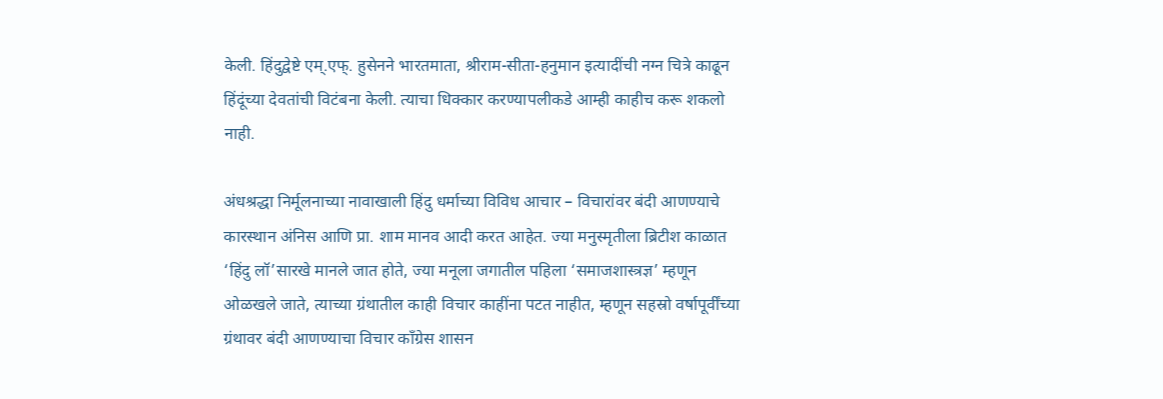केली. हिंदुद्वेष्टे एम्.एफ्. हुसेनने भारतमाता, श्रीराम-सीता-हनुमान इत्यादींची नग्न चित्रे काढून हिंदूंच्या देवतांची विटंबना केली. त्याचा धिक्कार करण्यापलीकडे आम्ही काहीच करू शकलो नाही.

अंधश्रद्धा निर्मूलनाच्या नावाखाली हिंदु धर्माच्या विविध आचार – विचारांवर बंदी आणण्याचे कारस्थान अंनिस आणि प्रा. शाम मानव आदी करत आहेत. ज्या मनुस्मृतीला ब्रिटीश काळात ‘हिंदु लॉ’सारखे मानले जात होते, ज्या मनूला जगातील पहिला ‘समाजशास्त्रज्ञ’ म्हणून ओळखले जाते, त्याच्या ग्रंथातील काही विचार काहींना पटत नाहीत, म्हणून सहस्रो वर्षापूर्वींच्या ग्रंथावर बंदी आणण्याचा विचार काँग्रेस शासन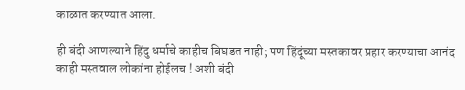काळात करण्यात आला.

ही बंदी आणल्याने हिंदु धर्माचे काहीच बिघडत नाही; पण हिंदूंच्या मस्तकावर प्रहार करण्याचा आनंद काही मस्तवाल लोकांना होईलच ! अशी बंदी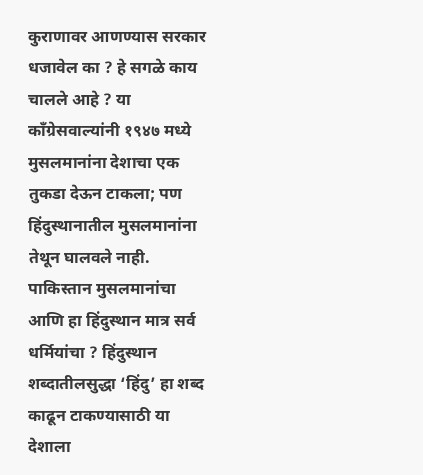कुराणावर आणण्यास सरकार धजावेल का ? हे सगळे काय चालले आहे ? या काँग्रेसवाल्यांनी १९४७ मध्ये मुसलमानांना देशाचा एक तुकडा देऊन टाकला; पण हिंदुस्थानातील मुसलमानांना तेथून घालवले नाही. पाकिस्तान मुसलमानांचा आणि हा हिंदुस्थान मात्र सर्व धर्मियांचा ? हिंदुस्थान शब्दातीलसुद्धा ‘हिंदु’ हा शब्द काढून टाकण्यासाठी या देशाला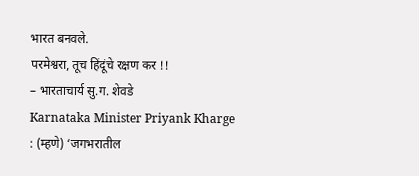भारत बनवले.
परमेश्वरा, तूच हिंदूंचे रक्षण कर !!
– भारताचार्य सु.ग. शेवडे
Karnataka Minister Priyank Kharge : (म्हणे) ‘जगभरातील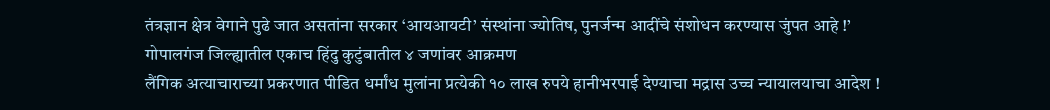तंत्रज्ञान क्षेत्र वेगाने पुढे जात असतांना सरकार ‘आयआयटी’ संस्थांना ज्योतिष, पुनर्जन्म आदींचे संशोधन करण्यास जुंपत आहे !’
गोपालगंज जिल्ह्यातील एकाच हिंदु कुटुंबातील ४ जणांवर आक्रमण
लैंगिक अत्याचाराच्या प्रकरणात पीडित धर्मांध मुलांना प्रत्येकी १० लाख रुपये हानीभरपाई देण्याचा मद्रास उच्च न्यायालयाचा आदेश !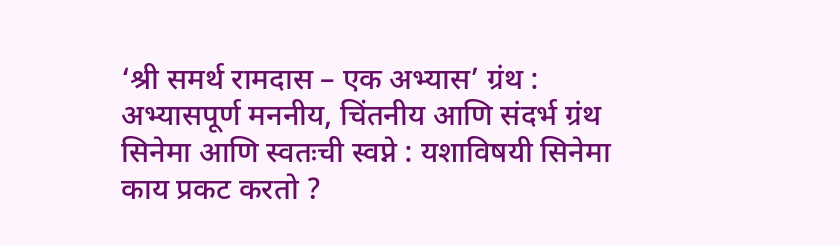‘श्री समर्थ रामदास – एक अभ्यास’ ग्रंथ : अभ्यासपूर्ण मननीय, चिंतनीय आणि संदर्भ ग्रंथ
सिनेमा आणि स्वतःची स्वप्ने : यशाविषयी सिनेमा काय प्रकट करतो ?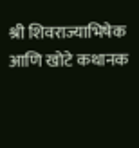श्री शिवराज्याभिषेक आणि खोटे कथानक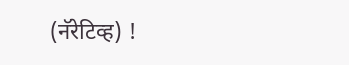(नॅरेटिव्ह) !